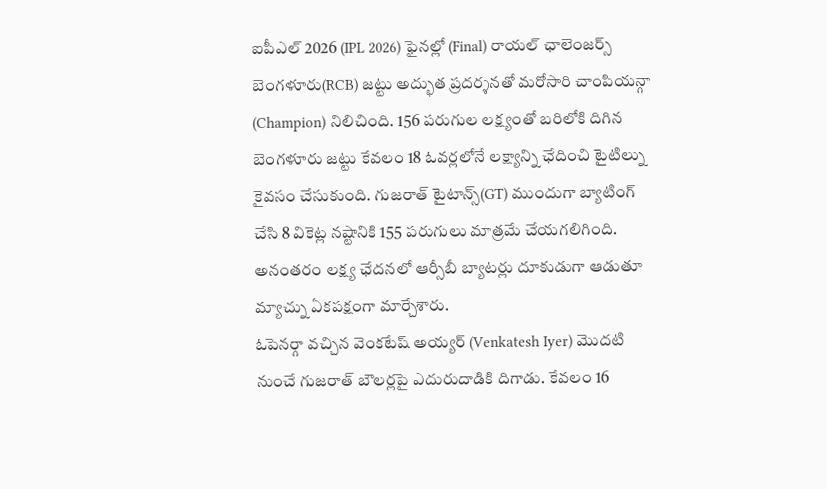ఐపీఎల్ 2026 (IPL 2026) ఫైనల్లో (Final) రాయల్ ఛాలెంజర్స్ బెంగళూరు(RCB) జట్టు అద్భుత ప్రదర్శనతో మరోసారి చాంపియన్గా (Champion) నిలిచింది. 156 పరుగుల లక్ష్యంతో బరిలోకి దిగిన బెంగళూరు జట్టు కేవలం 18 ఓవర్లలోనే లక్ష్యాన్ని ఛేదించి టైటిల్ను కైవసం చేసుకుంది. గుజరాత్ టైటాన్స్(GT) ముందుగా బ్యాటింగ్ చేసి 8 వికెట్ల నష్టానికి 155 పరుగులు మాత్రమే చేయగలిగింది. అనంతరం లక్ష్య ఛేదనలో ఆర్సీబీ బ్యాటర్లు దూకుడుగా ఆడుతూ మ్యాచ్ను ఏకపక్షంగా మార్చేశారు.
ఓపెనర్గా వచ్చిన వెంకటేష్ అయ్యర్ (Venkatesh Iyer) మొదటి నుంచే గుజరాత్ బౌలర్లపై ఎదురుదాడికి దిగాడు. కేవలం 16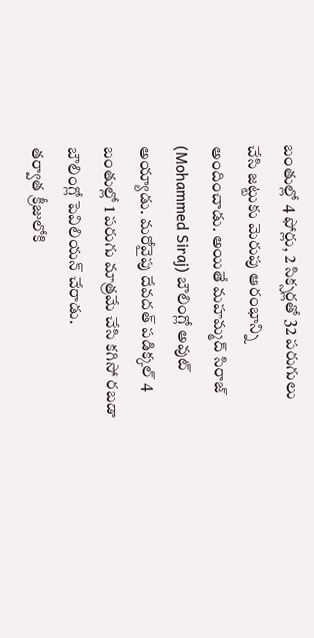బంతుల్లో 4 ఫోర్లు, 2 సిక్సర్లతో 32 పరుగులు చేసి జట్టుకు మెరుపు ఆరంభాన్ని అందించాడు. అయితే మహమ్మద్ సిరాజ్ (Mohammed Siraj) బౌలింగ్లో అవుట్ అయ్యాడు. మరోవైపు దేవదత్ పడిక్కల్ 4 బంతుల్లో 1 పరుగు మాత్రమే చేసి కగిసో రబడా బౌలింగ్లో పెవిలియన్ చేరాడు.
తర్వాత క్రీజులోకి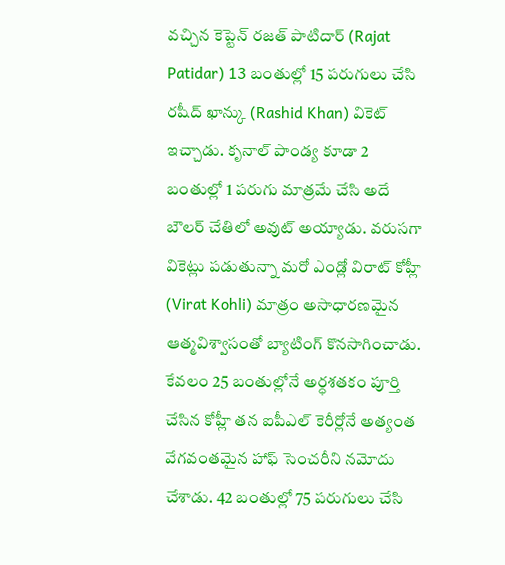వచ్చిన కెప్టెన్ రజత్ పాటిదార్ (Rajat Patidar) 13 బంతుల్లో 15 పరుగులు చేసి రషీద్ ఖాన్కు (Rashid Khan) వికెట్ ఇచ్చాడు. కృనాల్ పాండ్య కూడా 2 బంతుల్లో 1 పరుగు మాత్రమే చేసి అదే బౌలర్ చేతిలో అవుట్ అయ్యాడు. వరుసగా వికెట్లు పడుతున్నా మరో ఎండ్లో విరాట్ కోహ్లీ (Virat Kohli) మాత్రం అసాధారణమైన ఆత్మవిశ్వాసంతో బ్యాటింగ్ కొనసాగించాడు.
కేవలం 25 బంతుల్లోనే అర్ధశతకం పూర్తి చేసిన కోహ్లీ తన ఐపీఎల్ కెరీర్లోనే అత్యంత వేగవంతమైన హాఫ్ సెంచరీని నమోదు చేశాడు. 42 బంతుల్లో 75 పరుగులు చేసి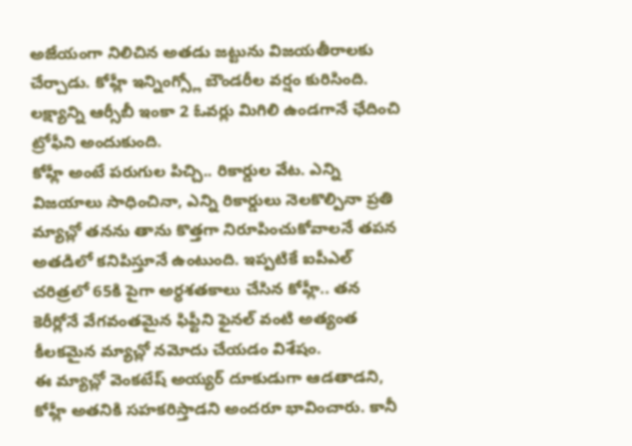అజేయంగా నిలిచిన అతడు జట్టును విజయతీరాలకు చేర్చాడు. కోహ్లీ ఇన్నింగ్స్లో బౌండరీల వర్షం కురిసింది. లక్ష్యాన్ని ఆర్సీబీ ఇంకా 2 ఓవర్లు మిగిలి ఉండగానే ఛేదించి ట్రోఫీని అందుకుంది.
కోహ్లీ అంటే పరుగుల పిచ్చి.. రికార్డుల వేట. ఎన్ని విజయాలు సాధించినా, ఎన్ని రికార్డులు నెలకొల్పినా ప్రతి మ్యాచ్లో తనను తాను కొత్తగా నిరూపించుకోవాలనే తపన అతడిలో కనిపిస్తూనే ఉంటుంది. ఇప్పటికే ఐపీఎల్ చరిత్రలో 65కి పైగా అర్ధశతకాలు చేసిన కోహ్లీ.. తన కెరీర్లోనే వేగవంతమైన ఫిఫ్టీని ఫైనల్ వంటి అత్యంత కీలకమైన మ్యాచ్లో నమోదు చేయడం విశేషం.
ఈ మ్యాచ్లో వెంకటేష్ అయ్యర్ దూకుడుగా ఆడతాడని, కోహ్లీ అతనికి సహకరిస్తాడని అందరూ భావించారు. కానీ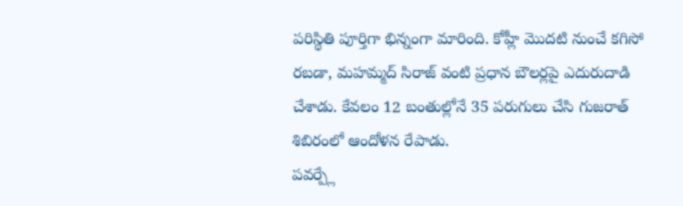పరిస్థితి పూర్తిగా భిన్నంగా మారింది. కోహ్లీ మొదటి నుంచే కగిసో రబడా, మహమ్మద్ సిరాజ్ వంటి ప్రధాన బౌలర్లపై ఎదురుదాడి చేశాడు. కేవలం 12 బంతుల్లోనే 35 పరుగులు చేసి గుజరాత్ శిబిరంలో ఆందోళన రేపాడు.
పవర్ప్లే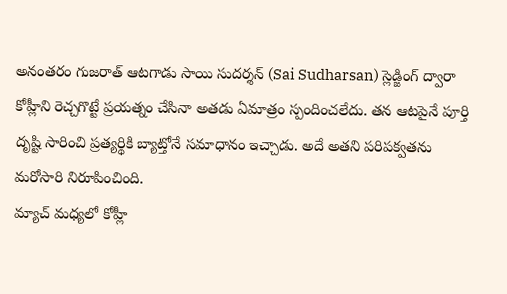అనంతరం గుజరాత్ ఆటగాడు సాయి సుదర్శన్ (Sai Sudharsan) స్లెడ్జింగ్ ద్వారా కోహ్లీని రెచ్చగొట్టే ప్రయత్నం చేసినా అతడు ఏమాత్రం స్పందించలేదు. తన ఆటపైనే పూర్తి దృష్టి సారించి ప్రత్యర్థికి బ్యాట్తోనే సమాధానం ఇచ్చాడు. అదే అతని పరిపక్వతను మరోసారి నిరూపించింది.
మ్యాచ్ మధ్యలో కోహ్లీ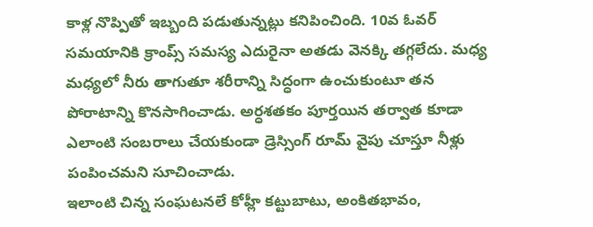కాళ్ల నొప్పితో ఇబ్బంది పడుతున్నట్లు కనిపించింది. 10వ ఓవర్ సమయానికి క్రాంప్స్ సమస్య ఎదురైనా అతడు వెనక్కి తగ్గలేదు. మధ్య మధ్యలో నీరు తాగుతూ శరీరాన్ని సిద్ధంగా ఉంచుకుంటూ తన పోరాటాన్ని కొనసాగించాడు. అర్ధశతకం పూర్తయిన తర్వాత కూడా ఎలాంటి సంబరాలు చేయకుండా డ్రెస్సింగ్ రూమ్ వైపు చూస్తూ నీళ్లు పంపించమని సూచించాడు.
ఇలాంటి చిన్న సంఘటనలే కోహ్లీ కట్టుబాటు, అంకితభావం,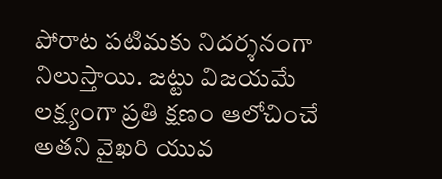పోరాట పటిమకు నిదర్శనంగా నిలుస్తాయి. జట్టు విజయమే లక్ష్యంగా ప్రతి క్షణం ఆలోచించే అతని వైఖరి యువ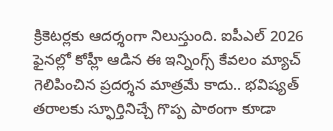క్రికెటర్లకు ఆదర్శంగా నిలుస్తుంది. ఐపీఎల్ 2026 ఫైనల్లో కోహ్లీ ఆడిన ఈ ఇన్నింగ్స్ కేవలం మ్యాచ్ గెలిపించిన ప్రదర్శన మాత్రమే కాదు.. భవిష్యత్ తరాలకు స్ఫూర్తినిచ్చే గొప్ప పాఠంగా కూడా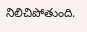నిలిచిపోతుంది.